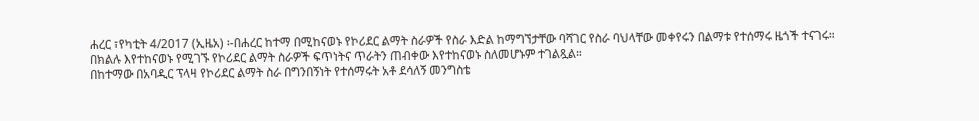ሐረር ፣የካቲት 4/2017 (ኢዜአ) ፡-በሐረር ከተማ በሚከናወኑ የኮሪደር ልማት ስራዎች የስራ እድል ከማግኘታቸው ባሻገር የስራ ባህላቸው መቀየሩን በልማቱ የተሰማሩ ዜጎች ተናገሩ።
በክልሉ እየተከናወኑ የሚገኙ የኮሪደር ልማት ስራዎች ፍጥነትና ጥራትን ጠብቀው እየተከናወኑ ስለመሆኑም ተገልጿል።
በከተማው በአባዲር ፕላዛ የኮሪደር ልማት ስራ በግንበኝነት የተሰማሩት አቶ ደሳለኝ መንግስቴ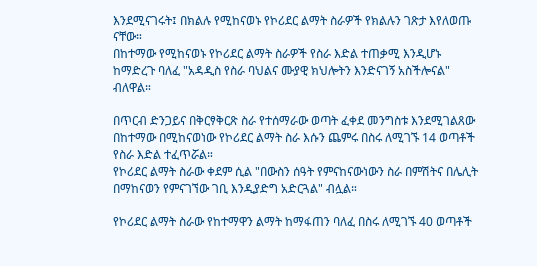እንደሚናገሩት፤ በክልሉ የሚከናወኑ የኮሪደር ልማት ስራዎች የክልሉን ገጽታ እየለወጡ ናቸው።
በከተማው የሚከናወኑ የኮሪደር ልማት ስራዎች የስራ እድል ተጠቃሚ እንዲሆኑ ከማድረጉ ባለፈ "አዳዲስ የስራ ባህልና ሙያዊ ክህሎትን እንድናገኝ አስችሎናል" ብለዋል።

በጥርብ ድንጋይና በቅርፃቅርጽ ስራ የተሰማራው ወጣት ፈቀደ መንግስቱ እንደሚገልጸው በከተማው በሚከናወነው የኮሪደር ልማት ስራ እሱን ጨምሩ በስሩ ለሚገኙ 14 ወጣቶች የስራ እድል ተፈጥሯል።
የኮሪደር ልማት ስራው ቀደም ሲል "በውስን ሰዓት የምናከናውነውን ስራ በምሽትና በሌሊት በማከናወን የምናገኘው ገቢ እንዲያድግ አድርጓል" ብሏል።

የኮሪደር ልማት ስራው የከተማዋን ልማት ከማፋጠን ባለፈ በስሩ ለሚገኙ 40 ወጣቶች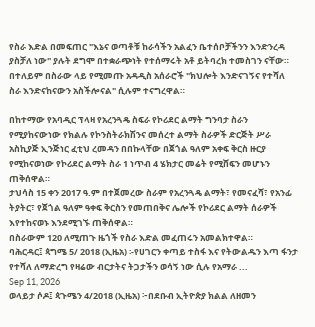የስራ እድል በመፍጠር "እኔና ወጣቶቹ ከራሳችን አልፈን ቤተሰቦቻችንን እንድንረዳ ያስቻለ ነው" ያሉት ደግሞ በተቋራጭነት የተሰማሩት አቶ ይትባረክ ተመስገን ናቸው።
በተለይም በስራው ላይ የሚመጡ አዳዲስ አሰራሮች "ክህሎት እንድናገኝና የተሻለ ስራ እንድናከናውን አስችሎናል" ሲሉም ተናግረዋል።

በከተማው የአባዲር ፕላዛ የአረንጓዴ ስፍራ የኮሪደር ልማት ግንባታ ስራን የሚያከናውነው የክልሉ የኮንስትራክሽንና መሰረተ ልማት ስራዎች ድርጅት ሥራ አስኪያጅ ኢንጅነር ፈቲህ ረመዳን በበኩላቸው በጀጎል ዓለም አቀፍ ቅርስ ዙርያ የሚከናወነው የኮሪደር ልማት ስራ 1 ነጥብ 4 ሄክታር መሬት የሚሸፍን መሆኑን ጠቅሰዋል።
ታህሳስ 15 ቀን 2017 ዓ.ም በተጀመረው ስራም የአረንጓዴ ልማት፣ የመናፈሻ፣ የአንፊ ትያትር፣ የጀጎል ዓለም ዓቀፍ ቅርስን የመጠበቅና ሌሎች የኮሪደር ልማት ሰራዎች እየተከናወኑ እንደሚገኙ ጠቅሰዋል።
በስራውም 120 ለሚጠጉ ዜጎች የስራ እድል መፈጠሩን አመልክተዋል።
ባሕርዳር፤ ጳግሜ 5/ 2018 (ኢዜአ) ፡-የሀገርን ቀጣይ ተስፋ እና የትውልዱን እጣ ፋንታ የተሻለ ለማድረግ የዛሬው ብርታትና ትጋታችን ወሳኝ ነው ሲሉ የአማራ ...
Sep 11, 2026
ወላይታ ሶዶ፤ ጳጉሜን 4/2018 (ኢዜአ) ፦በደቡብ ኢትዮጵያ ክልል ለዘመን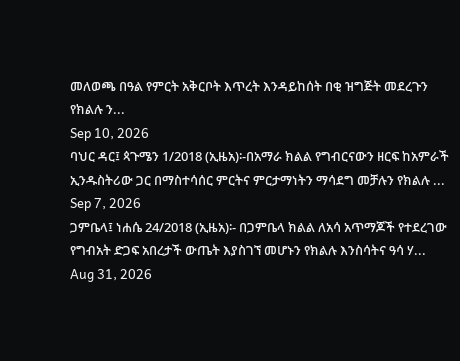መለወጫ በዓል የምርት አቅርቦት እጥረት እንዳይከሰት በቂ ዝግጅት መደረጉን የክልሉ ን...
Sep 10, 2026
ባህር ዳር፤ ጳጉሜን 1/2018 (ኢዜአ)፡-በአማራ ክልል የግብርናውን ዘርፍ ከአምራች ኢንዱስትሪው ጋር በማስተሳሰር ምርትና ምርታማነትን ማሳደግ መቻሉን የክልሉ ...
Sep 7, 2026
ጋምቤላ፤ ነሐሴ 24/2018 (ኢዜአ)፡- በጋምቤላ ክልል ለአሳ አጥማጆች የተደረገው የግብአት ድጋፍ አበረታች ውጤት እያስገኘ መሆኑን የክልሉ እንስሳትና ዓሳ ሃ...
Aug 31, 2026